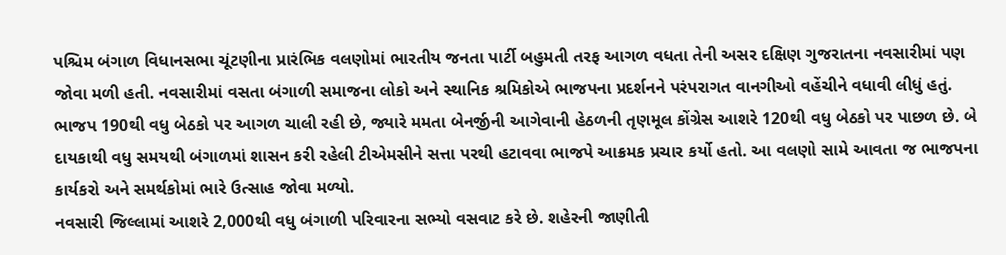પશ્ચિમ બંગાળ વિધાનસભા ચૂંટણીના પ્રારંભિક વલણોમાં ભારતીય જનતા પાર્ટી બહુમતી તરફ આગળ વધતા તેની અસર દક્ષિણ ગુજરાતના નવસારીમાં પણ જોવા મળી હતી. નવસારીમાં વસતા બંગાળી સમાજના લોકો અને સ્થાનિક શ્રમિકોએ ભાજપના પ્રદર્શનને પરંપરાગત વાનગીઓ વહેંચીને વધાવી લીધું હતું.
ભાજપ 190થી વધુ બેઠકો પર આગળ ચાલી રહી છે, જ્યારે મમતા બેનર્જીની આગેવાની હેઠળની તૃણમૂલ કોંગ્રેસ આશરે 120થી વધુ બેઠકો પર પાછળ છે. બે દાયકાથી વધુ સમયથી બંગાળમાં શાસન કરી રહેલી ટીએમસીને સત્તા પરથી હટાવવા ભાજપે આક્રમક પ્રચાર કર્યો હતો. આ વલણો સામે આવતા જ ભાજપના કાર્યકરો અને સમર્થકોમાં ભારે ઉત્સાહ જોવા મળ્યો.
નવસારી જિલ્લામાં આશરે 2,000થી વધુ બંગાળી પરિવારના સભ્યો વસવાટ કરે છે. શહેરની જાણીતી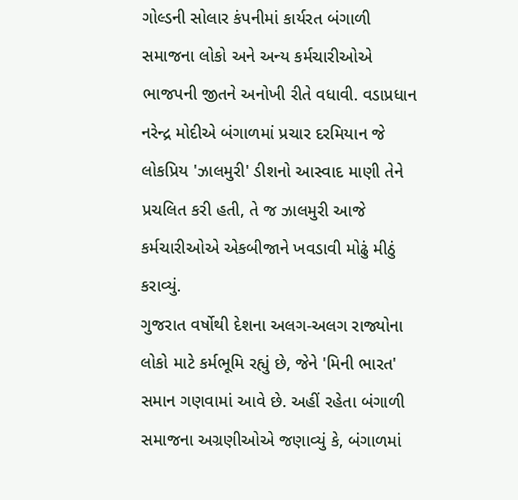ગોલ્ડની સોલાર કંપનીમાં કાર્યરત બંગાળી સમાજના લોકો અને અન્ય કર્મચારીઓએ ભાજપની જીતને અનોખી રીતે વધાવી. વડાપ્રધાન નરેન્દ્ર મોદીએ બંગાળમાં પ્રચાર દરમિયાન જે લોકપ્રિય 'ઝાલમુરી' ડીશનો આસ્વાદ માણી તેને પ્રચલિત કરી હતી, તે જ ઝાલમુરી આજે કર્મચારીઓએ એકબીજાને ખવડાવી મોઢું મીઠું કરાવ્યું.
ગુજરાત વર્ષોથી દેશના અલગ-અલગ રાજ્યોના લોકો માટે કર્મભૂમિ રહ્યું છે, જેને 'મિની ભારત' સમાન ગણવામાં આવે છે. અહીં રહેતા બંગાળી સમાજના અગ્રણીઓએ જણાવ્યું કે, બંગાળમાં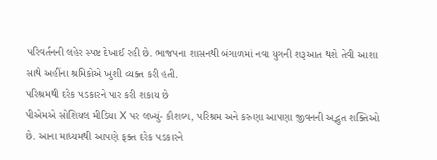પરિવર્તનની લહેર સ્પષ્ટ દેખાઈ રહી છે. ભાજપના શાસનથી બંગાળમાં નવા યુગની શરૂઆત થશે તેવી આશા સાથે અહીંના શ્રમિકોએ ખુશી વ્યક્ત કરી હતી.
પરિશ્રમથી દરેક પડકારને પાર કરી શકાય છે
પીએમએ સોશિયલ મીડિયા X પર લખ્યું- કૌશલ્ય, પરિશ્રમ અને કરુણા આપણા જીવનની અદ્ભુત શક્તિઓ છે. આના માધ્યમથી આપણે ફક્ત દરેક પડકારને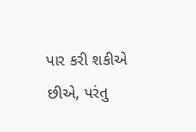પાર કરી શકીએ છીએ, પરંતુ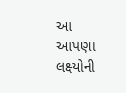આ આપણા લક્ષ્યોની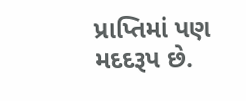પ્રાપ્તિમાં પણ મદદરૂપ છે.